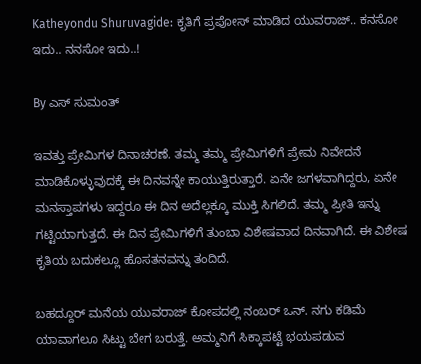Katheyondu Shuruvagide: ಕೃತಿಗೆ ಪ್ರಪೋಸ್ ಮಾಡಿದ ಯುವರಾಜ್.. ಕನಸೋ ಇದು.. ನನಸೋ ಇದು..!

By ಎಸ್ ಸುಮಂತ್

ಇವತ್ತು ಪ್ರೇಮಿಗಳ ದಿನಾಚರಣೆ. ತಮ್ಮ ತಮ್ಮ ಪ್ರೇಮಿಗಳಿಗೆ ಪ್ರೇಮ ನಿವೇದನೆ ಮಾಡಿಕೊಳ್ಳುವುದಕ್ಕೆ ಈ ದಿನವನ್ನೇ ಕಾಯುತ್ತಿರುತ್ತಾರೆ. ಏನೇ ಜಗಳವಾಗಿದ್ದರು, ಏನೇ ಮನಸ್ತಾಪಗಳು ಇದ್ದರೂ ಈ ದಿನ ಅದೆಲ್ಲಕ್ಕೂ ಮುಕ್ತಿ ಸಿಗಲಿದೆ. ತಮ್ಮ ಪ್ರೀತಿ ಇನ್ನು ಗಟ್ಟಿಯಾಗುತ್ತದೆ. ಈ ದಿನ ಪ್ರೇಮಿಗಳಿಗೆ ತುಂಬಾ ವಿಶೇಷವಾದ ದಿನವಾಗಿದೆ. ಈ ವಿಶೇಷ ಕೃತಿಯ ಬದುಕಲ್ಲೂ ಹೊಸತನವನ್ನು ತಂದಿದೆ.

ಬಹದ್ದೂರ್ ಮನೆಯ ಯುವರಾಜ್ ಕೋಪದಲ್ಲಿ ನಂಬರ್ ಒನ್. ನಗು ಕಡಿಮೆ ಯಾವಾಗಲೂ ಸಿಟ್ಟು ಬೇಗ ಬರುತ್ತೆ. ಅಮ್ಮನಿಗೆ ಸಿಕ್ಕಾಪಟ್ಟೆ ಭಯಪಡುವ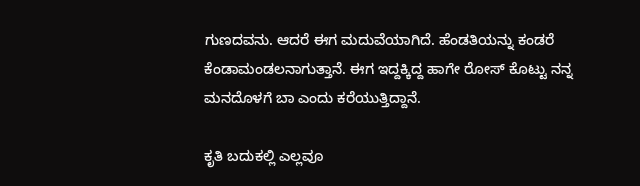ಗುಣದವನು. ಆದರೆ ಈಗ ಮದುವೆಯಾಗಿದೆ. ಹೆಂಡತಿಯನ್ನು ಕಂಡರೆ ಕೆಂಡಾಮಂಡಲನಾಗುತ್ತಾನೆ. ಈಗ ಇದ್ದಕ್ಕಿದ್ದ ಹಾಗೇ ರೋಸ್ ಕೊಟ್ಟು ನನ್ನ ಮನದೊಳಗೆ ಬಾ ಎಂದು ಕರೆಯುತ್ತಿದ್ದಾನೆ.

ಕೃತಿ ಬದುಕಲ್ಲಿ ಎಲ್ಲವೂ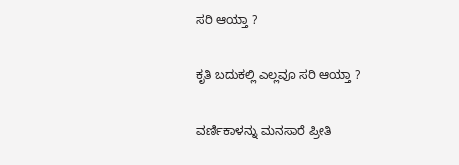ಸರಿ ಆಯ್ತಾ ?

ಕೃತಿ ಬದುಕಲ್ಲಿ ಎಲ್ಲವೂ ಸರಿ ಆಯ್ತಾ ?

ವರ್ಣಿಕಾಳನ್ನು ಮನಸಾರೆ ಪ್ರೀತಿ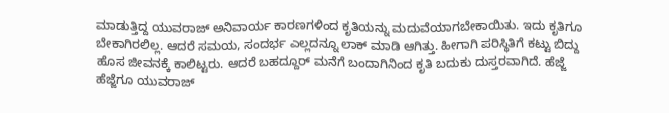ಮಾಡುತ್ತಿದ್ದ ಯುವರಾಜ್ ಅನಿವಾರ್ಯ ಕಾರಣಗಳಿಂದ ಕೃತಿಯನ್ನು ಮದುವೆಯಾಗಬೇಕಾಯಿತು. ಇದು ಕೃತಿಗೂ ಬೇಕಾಗಿರಲಿಲ್ಲ. ಆದರೆ ಸಮಯ, ಸಂದರ್ಭ ಎಲ್ಲದನ್ನೂ ಲಾಕ್ ಮಾಡಿ ಆಗಿತ್ತು. ಹೀಗಾಗಿ ಪರಿಸ್ಥಿತಿಗೆ ಕಟ್ಟು ಬಿದ್ದು ಹೊಸ ಜೀವನಕ್ಕೆ ಕಾಲಿಟ್ಟರು. ಆದರೆ ಬಹದ್ದೂರ್ ಮನೆಗೆ ಬಂದಾಗಿನಿಂದ ಕೃತಿ ಬದುಕು ದುಸ್ತರವಾಗಿದೆ. ಹೆಜ್ಜೆ ಹೆಜ್ಜೆಗೂ ಯುವರಾಜ್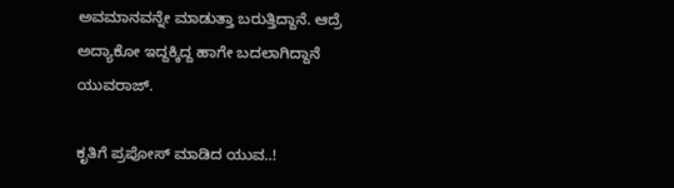ಅವಮಾನವನ್ನೇ ಮಾಡುತ್ತಾ ಬರುತ್ತಿದ್ದಾನೆ. ಆದ್ರೆ ಅದ್ಯಾಕೋ ಇದ್ದಕ್ಕಿದ್ದ ಹಾಗೇ ಬದಲಾಗಿದ್ದಾನೆ ಯುವರಾಜ್.

ಕೃತಿಗೆ ಪ್ರಪೋಸ್ ಮಾಡಿದ ಯುವ..!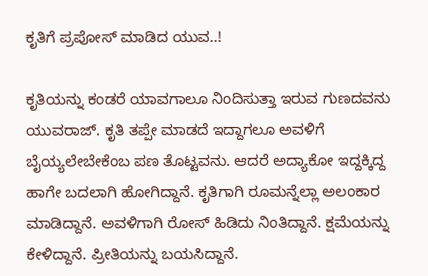ಕೃತಿಗೆ ಪ್ರಪೋಸ್ ಮಾಡಿದ ಯುವ..!

ಕೃತಿಯನ್ನು ಕಂಡರೆ ಯಾವಗಾಲೂ ನಿಂದಿಸುತ್ತಾ ಇರುವ ಗುಣದವನು ಯುವರಾಜ್. ಕೃತಿ ತಪ್ಪೇ ಮಾಡದೆ ಇದ್ದಾಗಲೂ ಅವಳಿಗೆ ಬೈಯ್ಯಲೇಬೇಕೆಂಬ ಪಣ ತೊಟ್ಟವನು. ಆದರೆ ಅದ್ಯಾಕೋ ಇದ್ದಕ್ಕಿದ್ದ ಹಾಗೇ ಬದಲಾಗಿ ಹೋಗಿದ್ದಾನೆ. ಕೃತಿಗಾಗಿ ರೂಮನ್ನೆಲ್ಲಾ ಅಲಂಕಾರ ಮಾಡಿದ್ದಾನೆ. ಅವಳಿಗಾಗಿ ರೋಸ್ ಹಿಡಿದು ನಿಂತಿದ್ದಾನೆ. ಕ್ಷಮೆಯನ್ನು ಕೇಳಿದ್ದಾನೆ. ಪ್ರೀತಿಯನ್ನು ಬಯಸಿದ್ದಾನೆ.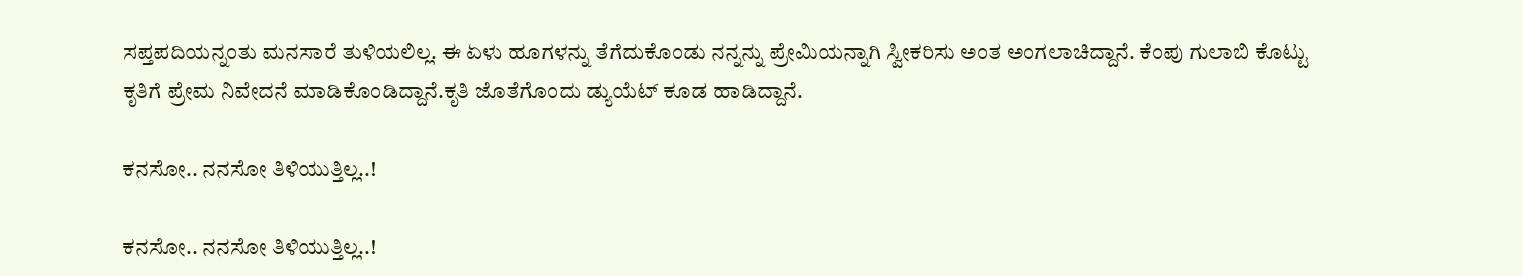ಸಪ್ತಪದಿಯನ್ನಂತು ಮನಸಾರೆ ತುಳಿಯಲಿಲ್ಲ. ಈ ಏಳು ಹೂಗಳನ್ನು ತೆಗೆದುಕೊಂಡು ನನ್ನನ್ನು ಪ್ರೇಮಿಯನ್ನಾಗಿ ಸ್ವೀಕರಿಸು ಅಂತ ಅಂಗಲಾಚಿದ್ದಾನೆ. ಕೆಂಪು ಗುಲಾಬಿ ಕೊಟ್ಟು ಕೃತಿಗೆ ಪ್ರೇಮ ನಿವೇದನೆ ಮಾಡಿಕೊಂಡಿದ್ದಾನೆ.ಕೃತಿ ಜೊತೆಗೊಂದು ಡ್ಯುಯೆಟ್ ಕೂಡ ಹಾಡಿದ್ದಾನೆ.

ಕನಸೋ.. ನನಸೋ ತಿಳಿಯುತ್ತಿಲ್ಲ..!

ಕನಸೋ.. ನನಸೋ ತಿಳಿಯುತ್ತಿಲ್ಲ..!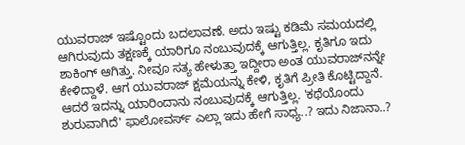ಯುವರಾಜ್ ಇಷ್ಟೊಂದು ಬದಲಾವಣೆ. ಅದು ಇಷ್ಟು ಕಡಿಮೆ ಸಮಯದಲ್ಲಿ ಆಗಿರುವುದು ತಕ್ಷಣಕ್ಕೆ ಯಾರಿಗೂ ನಂಬುವುದಕ್ಕೆ ಆಗುತ್ತಿಲ್ಲ. ಕೃತಿಗೂ ಇದು ಶಾಕಿಂಗ್ ಆಗಿತ್ತು. ನೀವೂ ಸತ್ಯ ಹೇಳುತ್ತಾ ಇದ್ದೀರಾ ಅಂತ ಯುವರಾಜ್‌ನನ್ನೇ ಕೇಳಿದ್ದಾಳೆ. ಆಗ ಯುವರಾಜ್ ಕ್ಷಮೆಯನ್ನು ಕೇಳಿ, ಕೃತಿಗೆ ಪ್ರೀತಿ ಕೊಟ್ಟಿದ್ದಾನೆ. ಆದರೆ ಇದನ್ನು ಯಾರಿಂದಾನು ನಂಬುವುದಕ್ಕೆ ಆಗುತ್ತಿಲ್ಲ. 'ಕಥೆಯೊಂದು ಶುರುವಾಗಿದೆ' ಫಾಲೋವರ್ಸ್ ಎಲ್ಲಾ ಇದು ಹೇಗೆ ಸಾಧ್ಯ..? ಇದು ನಿಜಾನಾ..?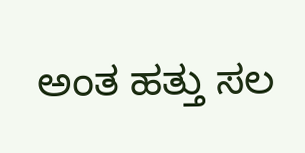ಅಂತ ಹತ್ತು ಸಲ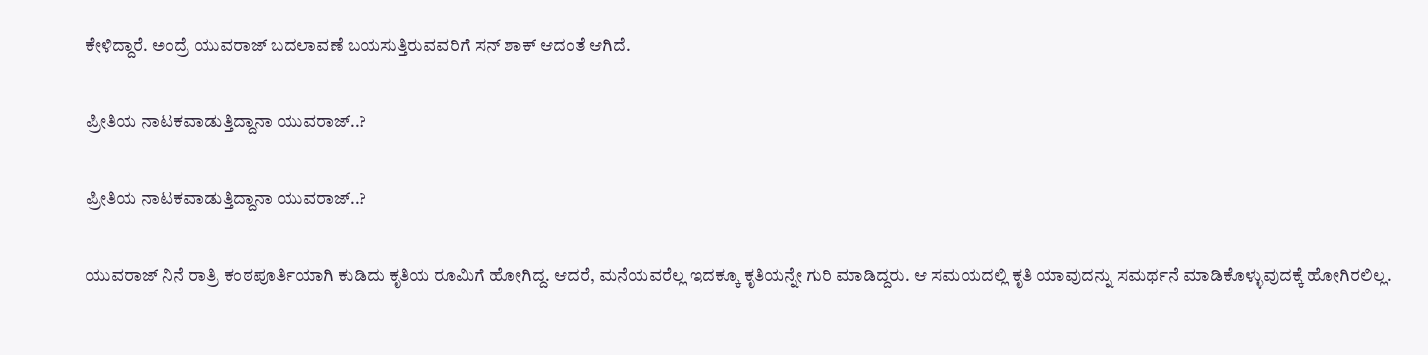ಕೇಳಿದ್ದಾರೆ. ಅಂದ್ರೆ ಯುವರಾಜ್ ಬದಲಾವಣೆ ಬಯಸುತ್ತಿರುವವರಿಗೆ ಸನ್ ಶಾಕ್ ಆದಂತೆ ಆಗಿದೆ.

ಪ್ರೀತಿಯ ನಾಟಕವಾಡುತ್ತಿದ್ದಾನಾ ಯುವರಾಜ್..?

ಪ್ರೀತಿಯ ನಾಟಕವಾಡುತ್ತಿದ್ದಾನಾ ಯುವರಾಜ್..?

ಯುವರಾಜ್ ನಿನೆ ರಾತ್ರಿ ಕಂಠಪೂರ್ತಿಯಾಗಿ ಕುಡಿದು ಕೃತಿಯ ರೂಮಿಗೆ ಹೋಗಿದ್ದ. ಆದರೆ, ಮನೆಯವರೆಲ್ಲ ಇದಕ್ಕೂ ಕೃತಿಯನ್ನೇ ಗುರಿ ಮಾಡಿದ್ದರು. ಆ ಸಮಯದಲ್ಲಿ ಕೃತಿ ಯಾವುದನ್ನು ಸಮರ್ಥನೆ ಮಾಡಿಕೊಳ್ಳುವುದಕ್ಕೆ ಹೋಗಿರಲಿಲ್ಲ.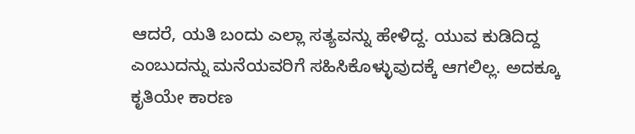ಆದರೆ, ಯತಿ ಬಂದು ಎಲ್ಲಾ ಸತ್ಯವನ್ನು ಹೇಳಿದ್ದ. ಯುವ ಕುಡಿದಿದ್ದ ಎಂಬುದನ್ನು ಮನೆಯವರಿಗೆ ಸಹಿಸಿಕೊಳ್ಳುವುದಕ್ಕೆ ಆಗಲಿಲ್ಲ. ಅದಕ್ಕೂ ಕೃತಿಯೇ ಕಾರಣ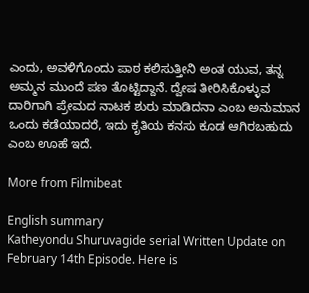ಎಂದು, ಅವಳಿಗೊಂದು ಪಾಠ ಕಲಿಸುತ್ತೀನಿ ಅಂತ ಯುವ, ತನ್ನ ಅಮ್ಮನ ಮುಂದೆ ಪಣ ತೊಟ್ಟಿದ್ದಾನೆ. ದ್ವೇಷ ತೀರಿಸಿಕೊಳ್ಳುವ ದಾರಿಗಾಗಿ ಪ್ರೇಮದ ನಾಟಕ ಶುರು ಮಾಡಿದನಾ ಎಂಬ ಅನುಮಾನ ಒಂದು ಕಡೆಯಾದರೆ, ಇದು ಕೃತಿಯ ಕನಸು ಕೂಡ ಆಗಿರಬಹುದು ಎಂಬ ಊಹೆ ಇದೆ.

More from Filmibeat

English summary
Katheyondu Shuruvagide serial Written Update on February 14th Episode. Here is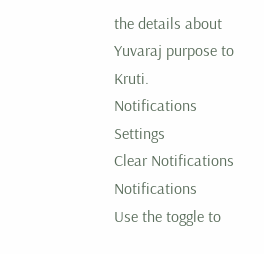the details about Yuvaraj purpose to Kruti.
Notifications
Settings
Clear Notifications
Notifications
Use the toggle to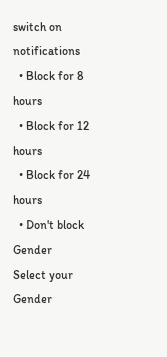switch on notifications
  • Block for 8 hours
  • Block for 12 hours
  • Block for 24 hours
  • Don't block
Gender
Select your Gender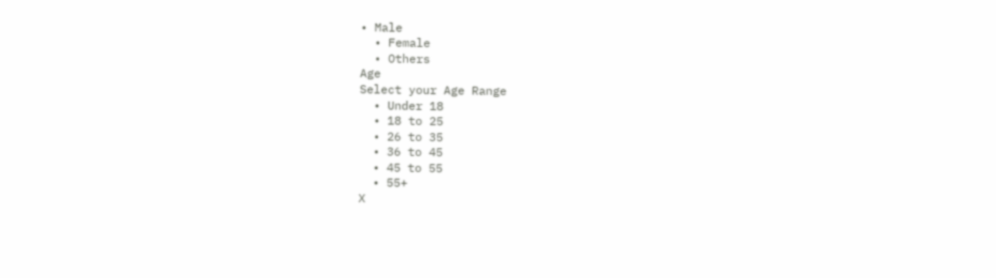• Male
  • Female
  • Others
Age
Select your Age Range
  • Under 18
  • 18 to 25
  • 26 to 35
  • 36 to 45
  • 45 to 55
  • 55+
X